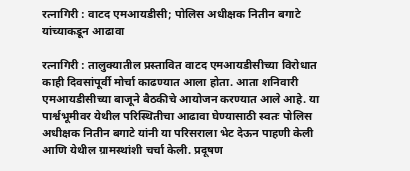रत्नागिरी : वाटद एमआयडीसी; पोलिस अधीक्षक नितीन बगाटे यांच्याकडून आढावा

रत्नागिरी : तालुक्यातील प्रस्तावित वाटद एमआयडीसीच्या विरोधात काही दिवसांपूर्वी मोर्चा काढण्यात आला होता. आता शनिवारी एमआयडीसीच्या बाजूने बैठकीचे आयोजन करण्यात आले आहे. या पार्श्वभूमीवर येथील परिस्थितीचा आढावा घेण्यासाठी स्वतः पोलिस अधीक्षक नितीन बगाटे यांनी या परिसराला भेट देऊन पाहणी केली आणि येथील ग्रामस्थांशी चर्चा केली. प्रदूषण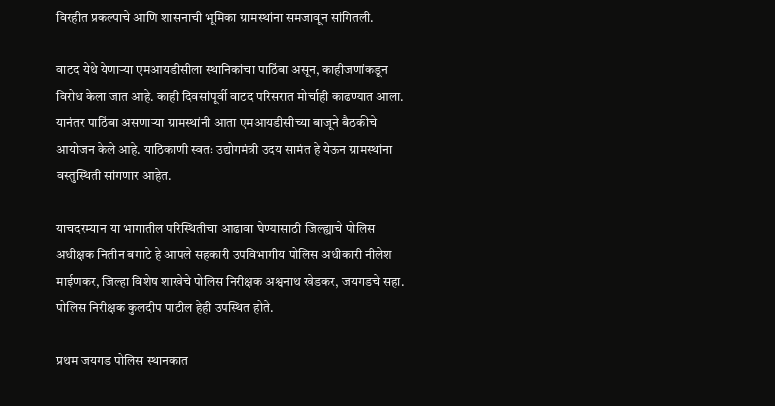विरहीत प्रकल्पाचे आणि शासनाची भूमिका ग्रामस्थांना समजावून सांगितली.

वाटद येथे येणाऱ्या एमआयडीसीला स्थानिकांचा पाठिंबा असून, काहीजणांकडून विरोध केला जात आहे. काही दिवसांपूर्वी वाटद परिसरात मोर्चाही काढण्यात आला. यानंतर पाठिंबा असणाऱ्या ग्रामस्थांनी आता एमआयडीसीच्या बाजूने बैठकीचे आयोजन केले आहे. याठिकाणी स्वतः उद्योगमंत्री उदय सामंत हे येऊन ग्रामस्थांना वस्तुस्थिती सांगणार आहेत.

याचदरम्यान या भागातील परिस्थितीचा आढावा घेण्यासाठी जिल्ह्याचे पोलिस अधीक्षक नितीन बगाटे हे आपले सहकारी उपविभागीय पोलिस अधीकारी नीलेश माईणकर, जिल्हा विशेष शाखेचे पोलिस निरीक्षक अश्वनाथ खेडकर, जयगडचे सहा. पोलिस निरीक्षक कुलदीप पाटील हेही उपस्थित होते.

प्रथम जयगड पोलिस स्थानकात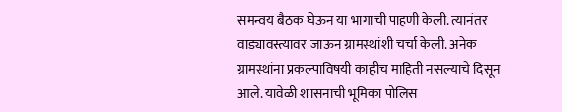समन्वय बैठक घेऊन या भागाची पाहणी केली. त्यानंतर वाड्यावस्त्यावर जाऊन ग्रामस्थांशी चर्चा केली. अनेक ग्रामस्थांना प्रकल्पाविषयी काहीच माहिती नसल्याचे दिसून आले. यावेळी शासनाची भूमिका पोलिस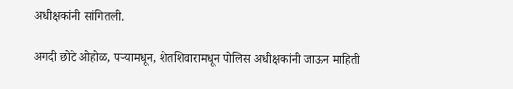अधीक्षकांनी सांगितली.

अगदी छोटे ओहोळ, पऱ्यामधून, शेतशिवारामधून पोलिस अधीक्षकांनी जाऊन माहिती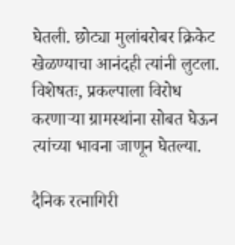घेतली. छोट्या मुलांबरोबर क्रिकेट खेळण्याचा आनंदही त्यांनी लुटला. विशेषतः, प्रकल्पाला विरोध करणाऱ्या ग्रामस्थांना सोबत घेऊन त्यांच्या भावना जाणून घेतल्या.

दैनिक रत्नागिरी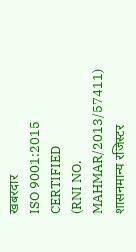खबरदार
ISO 9001:2015 CERTIFIED
(RNI NO. MAHMAR/2013/57411)
शासनमान्य रजिस्टर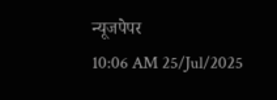न्यूजपेपर
10:06 AM 25/Jul/2025